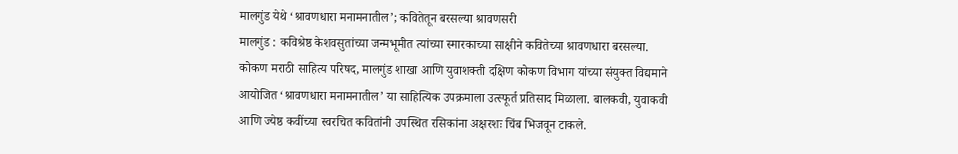मालगुंड येथे ‘श्रावणधारा मनामनातील’; कवितेतून बरसल्या श्रावणसरी
मालगुंड : कविश्रेष्ठ केशवसुतांच्या जन्मभूमीत त्यांच्या स्मारकाच्या साक्षीने कवितेच्या श्रावणधारा बरसल्या. कोकण मराठी साहित्य परिषद, मालगुंड शाखा आणि युवाशक्ती दक्षिण कोकण विभाग यांच्या संयुक्त विद्यमाने आयोजित ‘श्रावणधारा मनामनातील’ या साहित्यिक उपक्रमाला उत्स्फूर्त प्रतिसाद मिळाला. बालकवी, युवाकवी आणि ज्येष्ठ कवींच्या स्वरचित कवितांनी उपस्थित रसिकांना अक्षरशः चिंब भिजवून टाकले.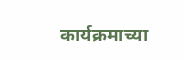कार्यक्रमाच्या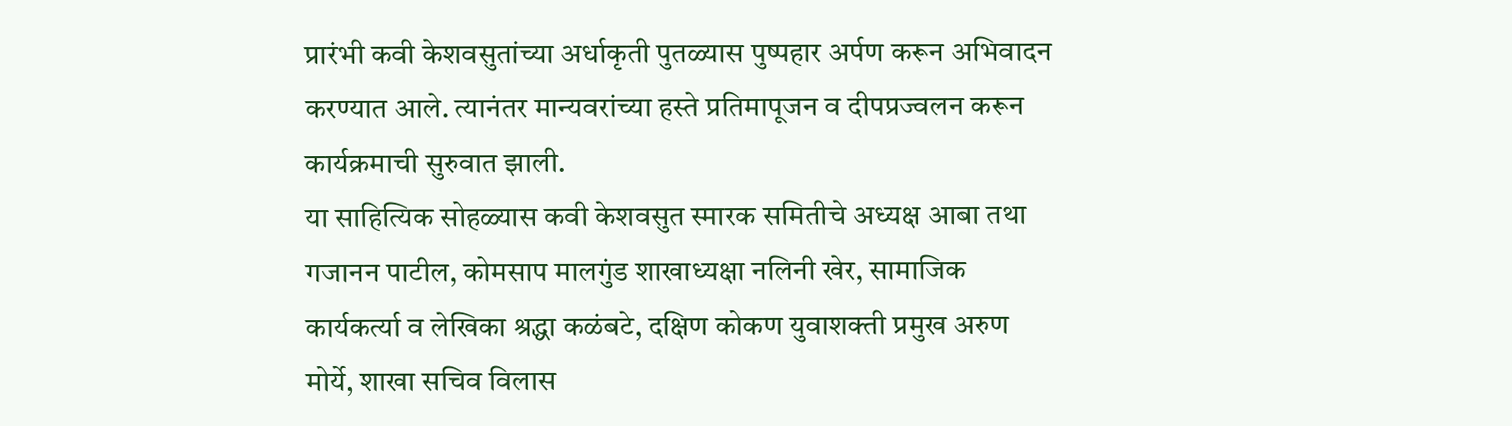प्रारंभी कवी केशवसुतांच्या अर्धाकृती पुतळ्यास पुष्पहार अर्पण करून अभिवादन करण्यात आले. त्यानंतर मान्यवरांच्या हस्ते प्रतिमापूजन व दीपप्रज्वलन करून कार्यक्रमाची सुरुवात झाली.
या साहित्यिक सोहळ्यास कवी केशवसुत स्मारक समितीचे अध्यक्ष आबा तथा गजानन पाटील, कोमसाप मालगुंड शाखाध्यक्षा नलिनी खेर, सामाजिक कार्यकर्त्या व लेखिका श्रद्धा कळंबटे, दक्षिण कोकण युवाशक्ती प्रमुख अरुण मोर्ये, शाखा सचिव विलास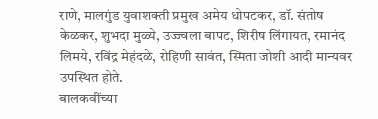राणे, मालगुंड युवाशक्ती प्रमुख अमेय धोपटकर, डॉ. संतोष केळकर, शुभदा मुळ्ये, उज्ज्वला बापट, शिरीष लिंगायत, रमानंद लिमये, रविंद्र मेहंदळे, रोहिणी सावंत, स्मिता जोशी आदी मान्यवर उपस्थित होते.
बालकवींच्या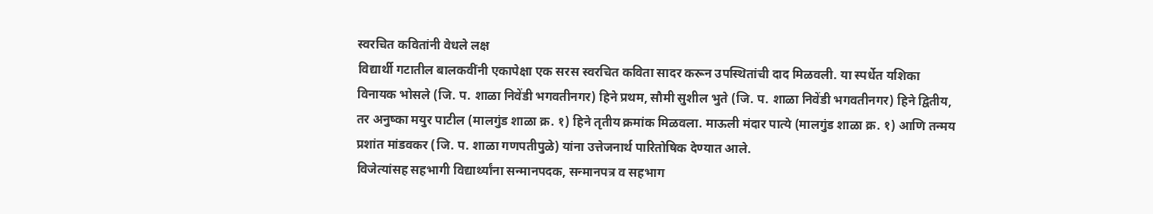स्वरचित कवितांनी वेधले लक्ष
विद्यार्थी गटातील बालकवींनी एकापेक्षा एक सरस स्वरचित कविता सादर करून उपस्थितांची दाद मिळवली. या स्पर्धेत यशिका विनायक भोसले (जि. प. शाळा निवेंडी भगवतीनगर) हिने प्रथम, सौमी सुशील भुते (जि. प. शाळा निवेंडी भगवतीनगर) हिने द्वितीय, तर अनुष्का मयुर पाटील (मालगुंड शाळा क्र. १) हिने तृतीय क्रमांक मिळवला. माऊली मंदार पात्ये (मालगुंड शाळा क्र. १) आणि तन्मय प्रशांत मांडवकर (जि. प. शाळा गणपतीपुळे) यांना उत्तेजनार्थ पारितोषिक देण्यात आले.
विजेत्यांसह सहभागी विद्यार्थ्यांना सन्मानपदक, सन्मानपत्र व सहभाग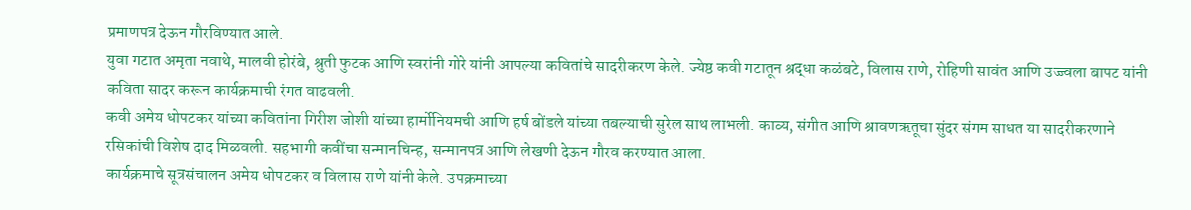प्रमाणपत्र देऊन गौरविण्यात आले.
युवा गटात अमृता नवाथे, मालवी होरंबे, श्रुती फुटक आणि स्वरांनी गोरे यांनी आपल्या कवितांचे सादरीकरण केले. ज्येष्ठ कवी गटातून श्रद्धा कळंबटे, विलास राणे, रोहिणी सावंत आणि उज्ज्वला बापट यांनी कविता सादर करून कार्यक्रमाची रंगत वाढवली.
कवी अमेय धोपटकर यांच्या कवितांना गिरीश जोशी यांच्या हार्मोनियमची आणि हर्ष बोंडले यांच्या तबल्याची सुरेल साथ लाभली. काव्य, संगीत आणि श्रावणऋतूचा सुंदर संगम साधत या सादरीकरणाने रसिकांची विशेष दाद मिळवली. सहभागी कवींचा सन्मानचिन्ह, सन्मानपत्र आणि लेखणी देऊन गौरव करण्यात आला.
कार्यक्रमाचे सूत्रसंचालन अमेय धोपटकर व विलास राणे यांनी केले. उपक्रमाच्या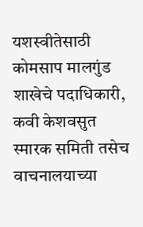यशस्वीतेसाठी कोमसाप मालगुंड शाखेचे पदाधिकारी, कवी केशवसुत स्मारक समिती तसेच वाचनालयाच्या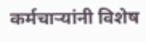कर्मचाऱ्यांनी विशेष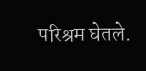परिश्रम घेतले.